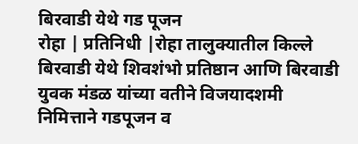बिरवाडी येथे गड पूजन
रोहा | प्रतिनिधी |रोहा तालुक्यातील किल्ले बिरवाडी येथे शिवशंभो प्रतिष्ठान आणि बिरवाडी युवक मंडळ यांच्या वतीने विजयादशमी निमित्ताने गडपूजन व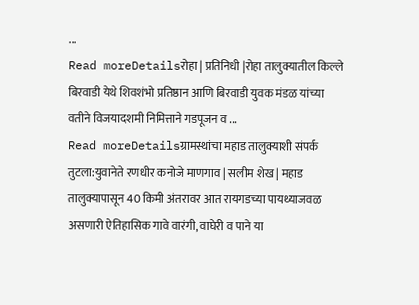...
Read moreDetailsरोहा | प्रतिनिधी |रोहा तालुक्यातील किल्ले बिरवाडी येथे शिवशंभो प्रतिष्ठान आणि बिरवाडी युवक मंडळ यांच्या वतीने विजयादशमी निमित्ताने गडपूजन व ...
Read moreDetailsग्रामस्थांचा महाड तालुक्याशी संपर्क तुटला:युवानेते रणधीर कनोजे माणगाव | सलीम शेख | महाड तालुक्यापासून 40 किमी अंतरावर आत रायगडच्या पायथ्याजवळ असणारी ऐतिहासिक गावे वारंगी, वाघेरी व पाने या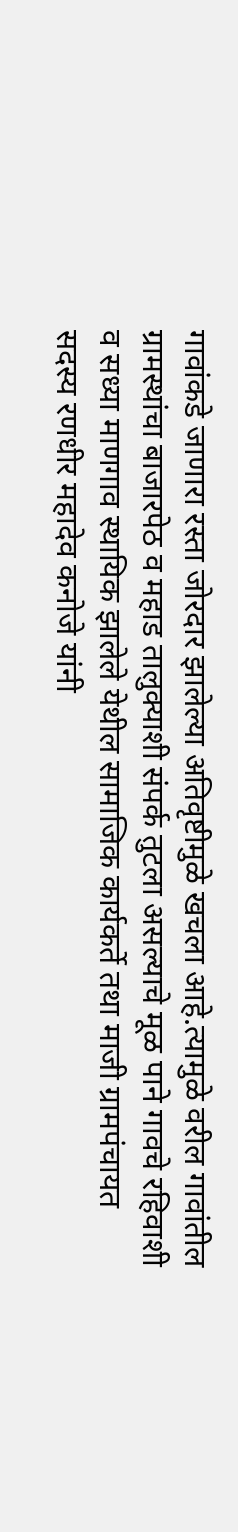गावांकडे जाणारा रस्ता जोरदार झालेल्या अतिवृष्टीमुळे खचला आहे.त्यामुळे वरील गावांतील ग्रामस्थांचा बाजारपेठ व महाड तालुक्याशी संपर्क तुटला असल्याचे मूळ पाने गावचे रहिवाशी व सध्या माणगाव स्थायिक झालेले येथील सामाजिक कार्यकर्ते तथा माजी ग्रामपंचायत सदस्य रणधीर महादेव कनोजे यांनी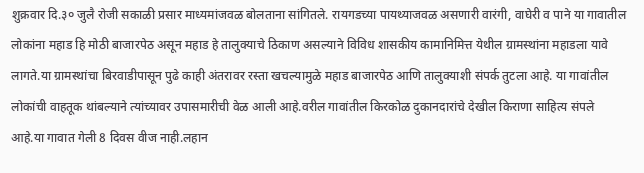शुक्रवार दि.३० जुलै रोजी सकाळी प्रसार माध्यमांजवळ बोलताना सांगितले. रायगडच्या पायथ्याजवळ असणारी वारंगी, वाघेरी व पाने या गावातील लोकांना महाड हि मोठी बाजारपेठ असून महाड हे तालुक्याचे ठिकाण असल्याने विविध शासकीय कामानिमित्त येथील ग्रामस्थांना महाडला यावे लागते.या ग्रामस्थांचा बिरवाडीपासून पुढे काही अंतरावर रस्ता खचल्यामुळे महाड बाजारपेठ आणि तालुक्याशी संपर्क तुटला आहे. या गावांतील लोकांची वाहतूक थांबल्याने त्यांच्यावर उपासमारीची वेळ आली आहे.वरील गावांतील किरकोळ दुकानदारांचे देखील किराणा साहित्य संपले आहे.या गावात गेली 8 दिवस वीज नाही.लहान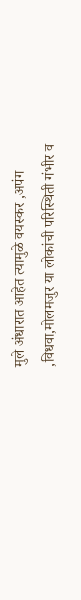मुले अंधारात आहेत त्यामुळे वयस्कर ,अपंग ,विधवा,मोलमजुर या लोकांची परिस्थिती गंभीर व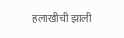हलाखीची झाली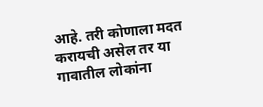आहे. तरी कोणाला मदत करायची असेल तर या गावातील लोकांना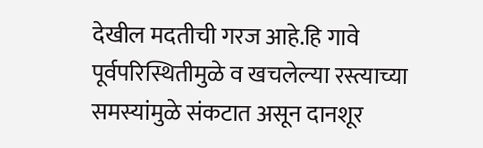देखील मदतीची गरज आहे.हि गावे पूर्वपरिस्थितीमुळे व खचलेल्या रस्त्याच्या समस्यांमुळे संकटात असून दानशूर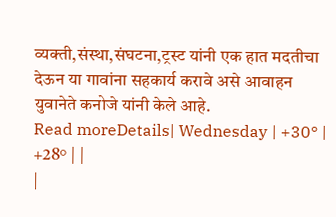व्यक्ती,संस्था,संघटना,ट्रस्ट यांनी एक हात मदतीचा देऊन या गावांना सहकार्य करावे असे आवाहन युवानेते कनोजे यांनी केले आहे.
Read moreDetails| Wednesday | +30° | +28° | |
|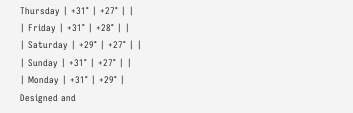Thursday | +31° | +27° | |
| Friday | +31° | +28° | |
| Saturday | +29° | +27° | |
| Sunday | +31° | +27° | |
| Monday | +31° | +29° |
Designed and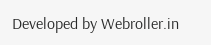Developed by Webroller.in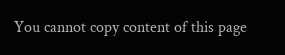You cannot copy content of this page